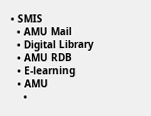• SMIS
  • AMU Mail
  • Digital Library
  • AMU RDB
  • E-learning
  • AMU
    •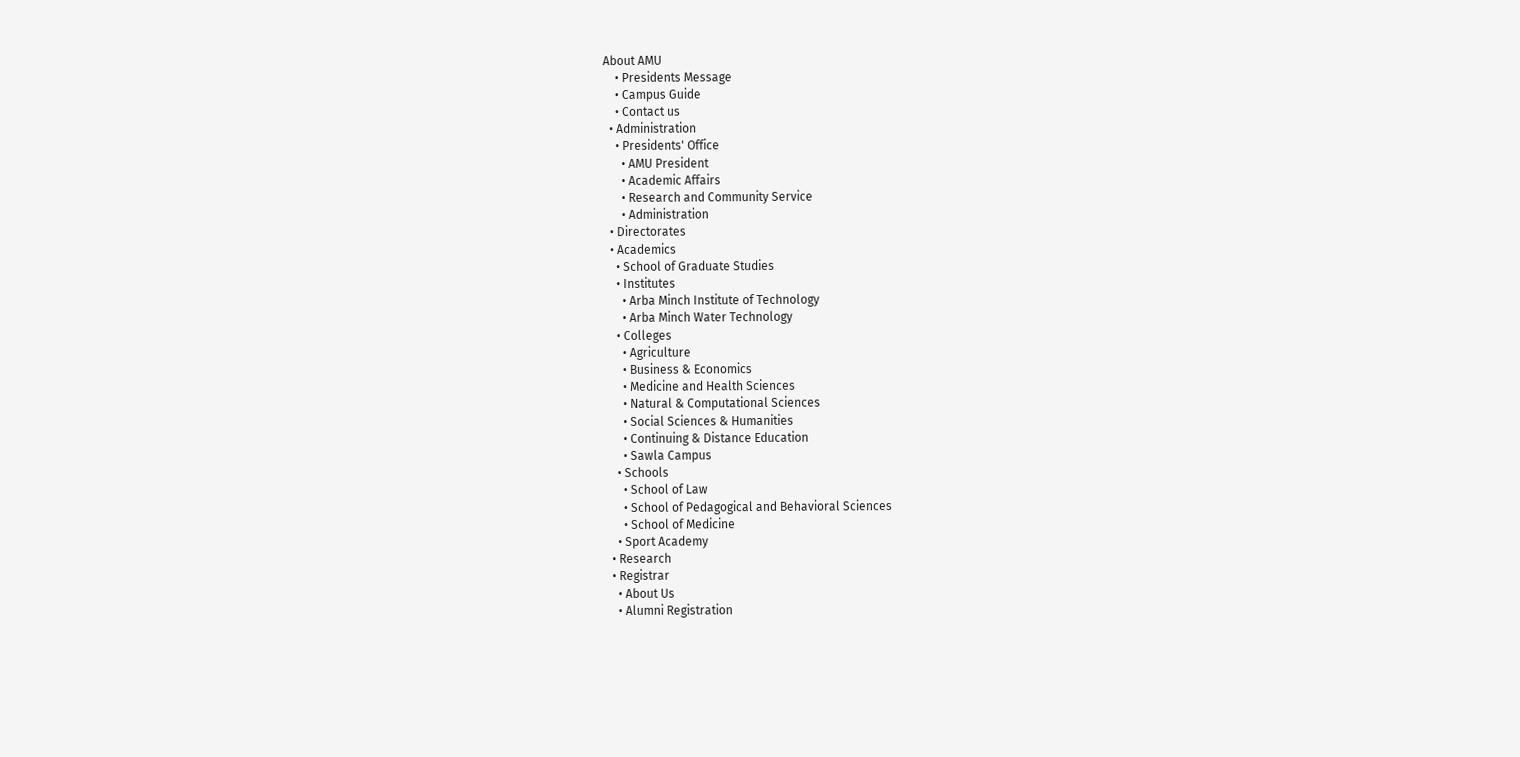About AMU
    • Presidents Message
    • Campus Guide
    • Contact us
  • Administration
    • Presidents' Office
      • AMU President
      • Academic Affairs
      • Research and Community Service
      • Administration
  • Directorates
  • Academics
    • School of Graduate Studies
    • Institutes
      • Arba Minch Institute of Technology
      • Arba Minch Water Technology
    • Colleges
      • Agriculture
      • Business & Economics
      • Medicine and Health Sciences
      • Natural & Computational Sciences
      • Social Sciences & Humanities
      • Continuing & Distance Education
      • Sawla Campus
    • Schools
      • School of Law
      • School of Pedagogical and Behavioral Sciences
      • School of Medicine
    • Sport Academy
  • Research
  • Registrar
    • About Us
    • Alumni Registration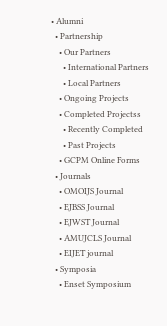• Alumni
  • Partnership
    • Our Partners
      • International Partners
      • Local Partners
    • Ongoing Projects
    • Completed Projectss
      • Recently Completed
      • Past Projects
    • GCPM Online Forms
  • Journals
    • OMOIJS Journal
    • EJBSS Journal
    • EJWST Journal
    • AMUJCLS Journal
    • EIJET journal
  • Symposia
    • Enset Symposium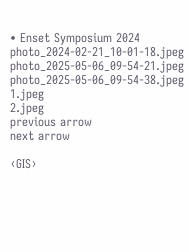• Enset Symposium 2024
photo_2024-02-21_10-01-18.jpeg
photo_2025-05-06_09-54-21.jpeg
photo_2025-05-06_09-54-38.jpeg
1.jpeg
2.jpeg
previous arrow
next arrow

‹GIS›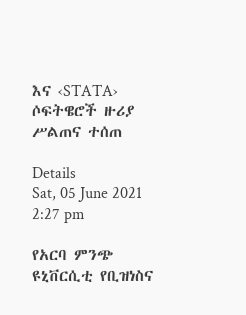እና ‹STATA› ሶፍትዌሮች ዙሪያ ሥልጠና ተሰጠ

Details
Sat, 05 June 2021 2:27 pm

የአርባ ምንጭ ዩኒቨርሲቲ የቢዝነስና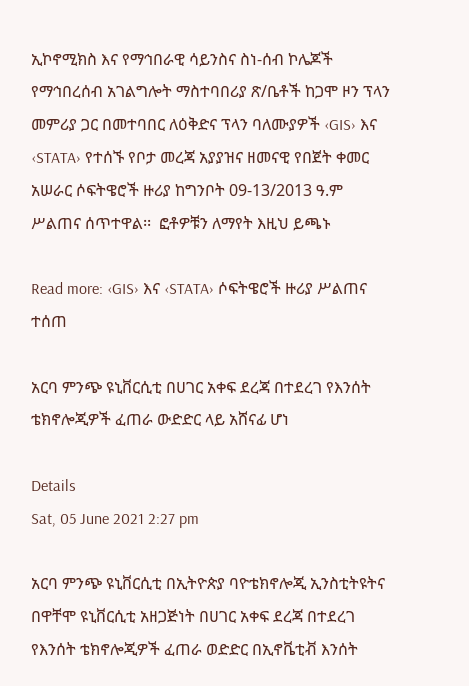ኢኮኖሚክስ እና የማኅበራዊ ሳይንስና ስነ-ሰብ ኮሌጆች የማኅበረሰብ አገልግሎት ማስተባበሪያ ጽ/ቤቶች ከጋሞ ዞን ፕላን መምሪያ ጋር በመተባበር ለዕቅድና ፕላን ባለሙያዎች ‹GIS› እና ‹STATA› የተሰኙ የቦታ መረጃ አያያዝና ዘመናዊ የበጀት ቀመር አሠራር ሶፍትዌሮች ዙሪያ ከግንቦት 09-13/2013 ዓ.ም ሥልጠና ሰጥተዋል፡፡  ፎቶዎቹን ለማየት እዚህ ይጫኑ

Read more: ‹GIS› እና ‹STATA› ሶፍትዌሮች ዙሪያ ሥልጠና ተሰጠ

አርባ ምንጭ ዩኒቨርሲቲ በሀገር አቀፍ ደረጃ በተደረገ የእንሰት ቴክኖሎጂዎች ፈጠራ ውድድር ላይ አሸናፊ ሆነ

Details
Sat, 05 June 2021 2:27 pm

አርባ ምንጭ ዩኒቨርሲቲ በኢትዮጵያ ባዮቴክኖሎጂ ኢንስቲትዩትና በዋቸሞ ዩኒቨርሲቲ አዘጋጅነት በሀገር አቀፍ ደረጃ በተደረገ የእንሰት ቴክኖሎጂዎች ፈጠራ ወድድር በኢኖቬቲቭ እንሰት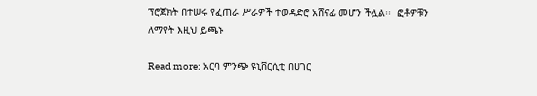ፕሮጀክት በተሠሩ የፈጠራ ሥራዎች ተወዳድሮ አሸናፊ መሆን ችሏል፡፡  ፎቶዎቹን ለማየት እዚህ ይጫኑ

Read more: አርባ ምንጭ ዩኒቨርሲቲ በሀገር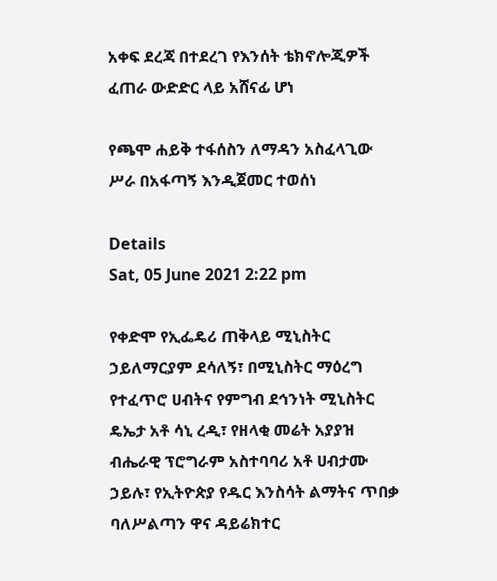አቀፍ ደረጃ በተደረገ የእንሰት ቴክኖሎጂዎች ፈጠራ ውድድር ላይ አሸናፊ ሆነ

የጫሞ ሐይቅ ተፋሰስን ለማዳን አስፈላጊው ሥራ በአፋጣኝ እንዲጀመር ተወሰነ

Details
Sat, 05 June 2021 2:22 pm

የቀድሞ የኢፌዴሪ ጠቅላይ ሚኒስትር ኃይለማርያም ደሳለኝ፣ በሚኒስትር ማዕረግ የተፈጥሮ ሀብትና የምግብ ደኅንነት ሚኒስትር ዴኤታ አቶ ሳኒ ረዲ፣ የዘላቂ መሬት አያያዝ ብሔራዊ ፕሮግራም አስተባባሪ አቶ ሀብታሙ ኃይሉ፣ የኢትዮጵያ የዱር እንስሳት ልማትና ጥበቃ ባለሥልጣን ዋና ዳይሬክተር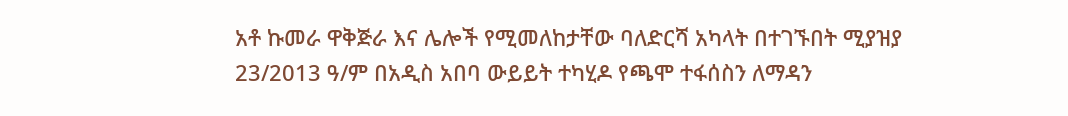አቶ ኩመራ ዋቅጅራ እና ሌሎች የሚመለከታቸው ባለድርሻ አካላት በተገኙበት ሚያዝያ 23/2013 ዓ/ም በአዲስ አበባ ውይይት ተካሂዶ የጫሞ ተፋሰስን ለማዳን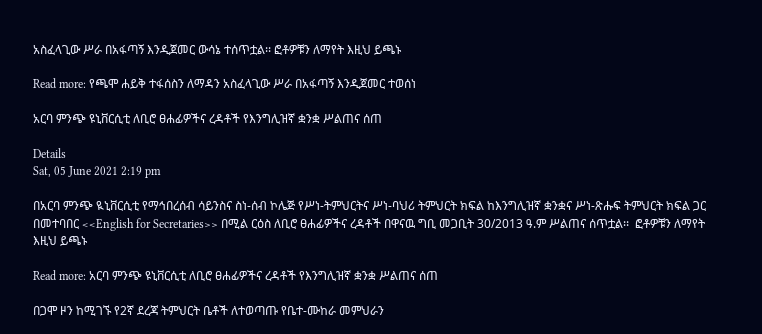አስፈላጊው ሥራ በአፋጣኝ እንዲጀመር ውሳኔ ተሰጥቷል፡፡ ፎቶዎቹን ለማየት እዚህ ይጫኑ

Read more: የጫሞ ሐይቅ ተፋሰስን ለማዳን አስፈላጊው ሥራ በአፋጣኝ እንዲጀመር ተወሰነ

አርባ ምንጭ ዩኒቨርሲቲ ለቢሮ ፀሐፊዎችና ረዳቶች የእንግሊዝኛ ቋንቋ ሥልጠና ሰጠ

Details
Sat, 05 June 2021 2:19 pm

በአርባ ምንጭ ዪኒቨርሲቲ የማኅበረሰብ ሳይንስና ስነ-ሰብ ኮሌጅ የሥነ-ትምህርትና ሥነ-ባህሪ ትምህርት ክፍል ከእንግሊዝኛ ቋንቋና ሥነ-ጽሑፍ ትምህርት ክፍል ጋር በመተባበር <<English for Secretaries>> በሚል ርዕስ ለቢሮ ፀሐፊዎችና ረዳቶች በዋናዉ ግቢ መጋቢት 30/2013 ዓ.ም ሥልጠና ሰጥቷል፡፡  ፎቶዎቹን ለማየት እዚህ ይጫኑ

Read more: አርባ ምንጭ ዩኒቨርሲቲ ለቢሮ ፀሐፊዎችና ረዳቶች የእንግሊዝኛ ቋንቋ ሥልጠና ሰጠ

በጋሞ ዞን ከሚገኙ የ2ኛ ደረጃ ትምህርት ቤቶች ለተወጣጡ የቤተ-ሙከራ መምህራን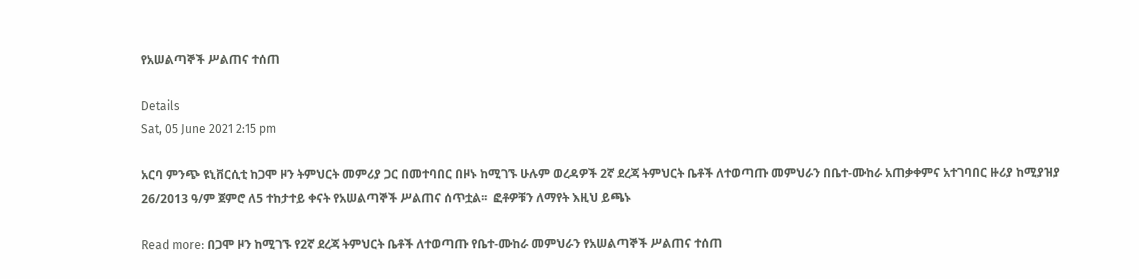የአሠልጣኞች ሥልጠና ተሰጠ

Details
Sat, 05 June 2021 2:15 pm

አርባ ምንጭ ዩኒቨርሲቲ ከጋሞ ዞን ትምህርት መምሪያ ጋር በመተባበር በዞኑ ከሚገኙ ሁሉም ወረዳዎች 2ኛ ደረጃ ትምህርት ቤቶች ለተወጣጡ መምህራን በቤተ-ሙከራ አጠቃቀምና አተገባበር ዙሪያ ከሚያዝያ 26/2013 ዓ/ም ጀምሮ ለ5 ተከታተይ ቀናት የአሠልጣኞች ሥልጠና ሰጥቷል፡፡  ፎቶዎቹን ለማየት እዚህ ይጫኑ

Read more: በጋሞ ዞን ከሚገኙ የ2ኛ ደረጃ ትምህርት ቤቶች ለተወጣጡ የቤተ-ሙከራ መምህራን የአሠልጣኞች ሥልጠና ተሰጠ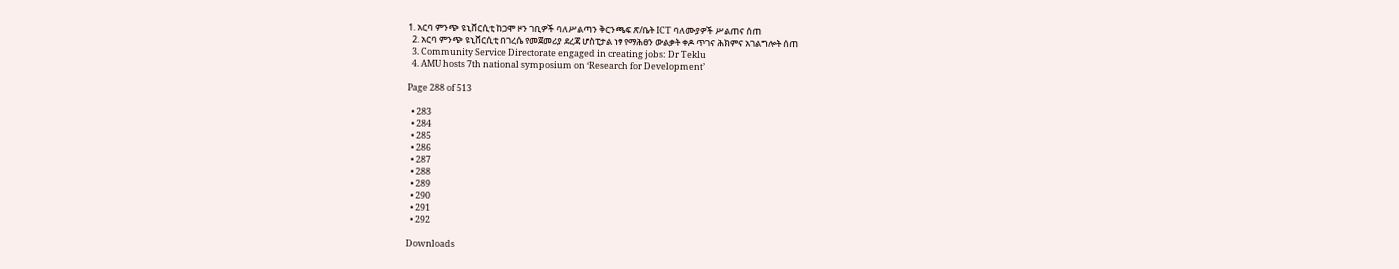1. አርባ ምንጭ ዩኒቨርሲቲ ከጋሞ ዞን ገቢዎች ባለሥልጣን ቅርንጫፍ ጽ/ቤት ICT ባለሙያዎች ሥልጠና ሰጠ
  2. አርባ ምንጭ ዩኒቨርሲቲ በገረሴ የመጀመሪያ ደረጃ ሆስፒታል ነፃ የማሕፀን ውልቃት ቀዶ ጥገና ሕክምና አገልግሎት ሰጠ
  3. Community Service Directorate engaged in creating jobs: Dr Teklu
  4. AMU hosts 7th national symposium on ‘Research for Development’

Page 288 of 513

  • 283
  • 284
  • 285
  • 286
  • 287
  • 288
  • 289
  • 290
  • 291
  • 292

Downloads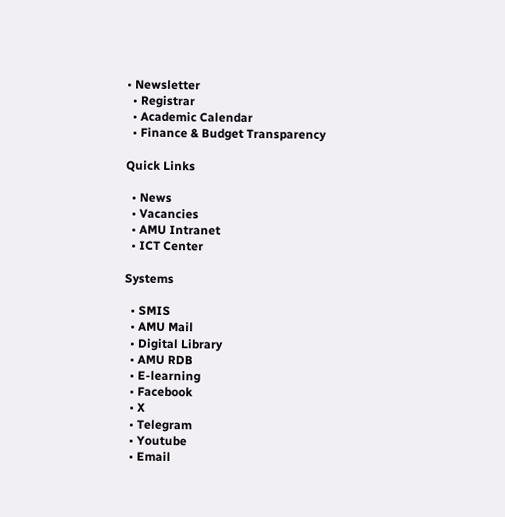• Newsletter
  • Registrar
  • Academic Calendar
  • Finance & Budget Transparency

Quick Links

  • News
  • Vacancies
  • AMU Intranet
  • ICT Center

Systems

  • SMIS
  • AMU Mail
  • Digital Library
  • AMU RDB
  • E-learning
  • Facebook
  • X
  • Telegram
  • Youtube
  • Email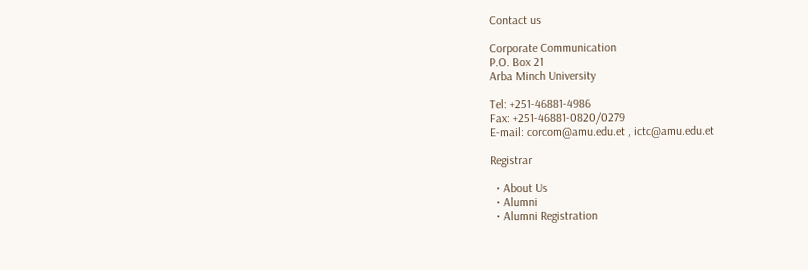Contact us

Corporate Communication
P.O. Box 21
Arba Minch University

Tel: +251-46881-4986
Fax: +251-46881-0820/0279
E-mail: corcom@amu.edu.et , ictc@amu.edu.et

Registrar

  • About Us
  • Alumni
  • Alumni Registration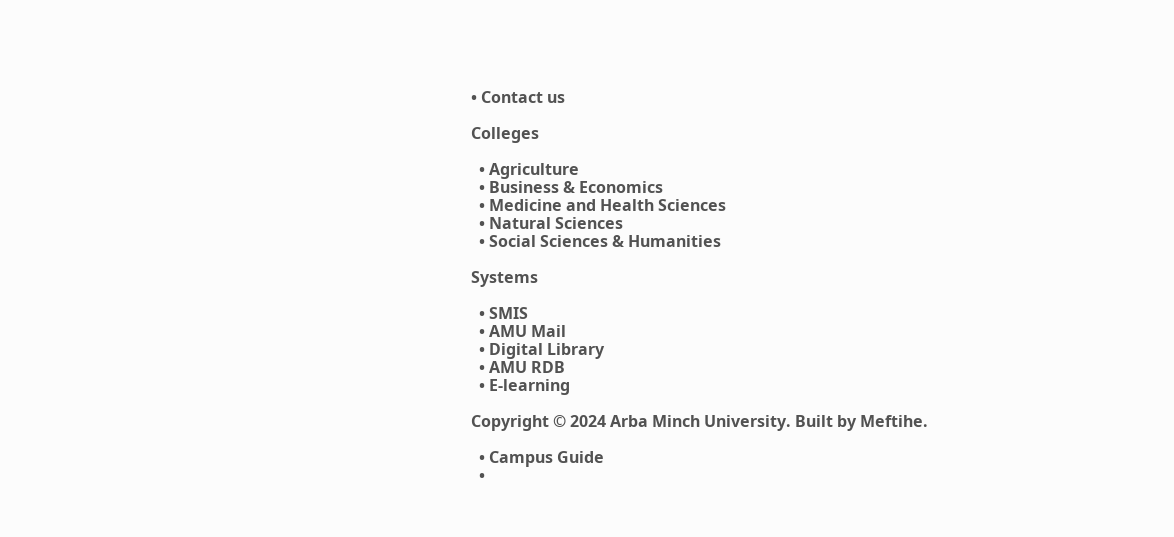• Contact us

Colleges

  • Agriculture
  • Business & Economics
  • Medicine and Health Sciences
  • Natural Sciences
  • Social Sciences & Humanities

Systems

  • SMIS
  • AMU Mail
  • Digital Library
  • AMU RDB
  • E-learning

Copyright © 2024 Arba Minch University. Built by Meftihe.

  • Campus Guide
  •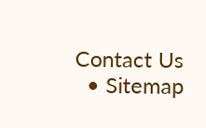Contact Us
  • Sitemap